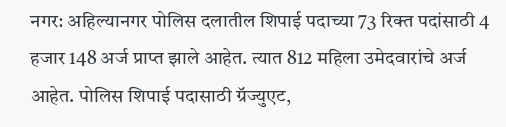नगर: अहिल्यानगर पोलिस दलातील शिपाई पदाच्या 73 रिक्त पदांसाठी 4 हजार 148 अर्ज प्राप्त झाले आहेत. त्यात 812 महिला उमेदवारांचे अर्ज आहेत. पोलिस शिपाई पदासाठी ग्रॅज्युएट,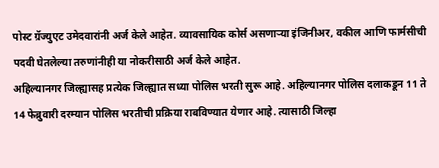पोस्ट ग्रॅज्युएट उमेदवारांनी अर्ज केले आहेत. व्यावसायिक कोर्स असणाऱ्या इंजिनीअर, वकील आणि फार्मसीची पदवी घेतलेल्या तरुणांनीही या नोकरीसाठी अर्ज केले आहेत.
अहिल्यानगर जिल्ह्यासह प्रत्येक जिल्ह्यात सध्या पोलिस भरती सुरू आहे. अहिल्यानगर पोलिस दलाकडून 11 ते 14 फेब्रुवारी दरम्यान पोलिस भरतीची प्रक्रिया राबविण्यात येणार आहे. त्यासाठी जिल्हा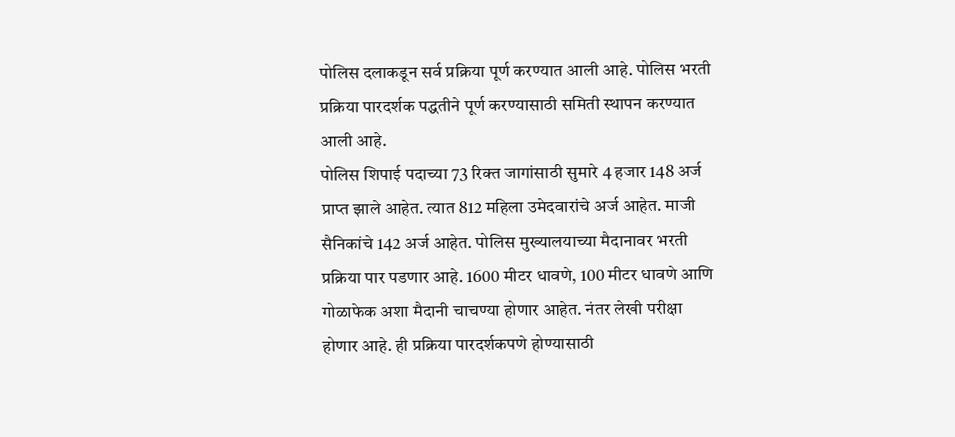पोलिस दलाकडून सर्व प्रक्रिया पूर्ण करण्यात आली आहे. पोलिस भरती प्रक्रिया पारदर्शक पद्धतीने पूर्ण करण्यासाठी समिती स्थापन करण्यात आली आहे.
पोलिस शिपाई पदाच्या 73 रिक्त जागांसाठी सुमारे 4 हजार 148 अर्ज प्राप्त झाले आहेत. त्यात 812 महिला उमेदवारांचे अर्ज आहेत. माजी सैनिकांचे 142 अर्ज आहेत. पोलिस मुख्यालयाच्या मैदानावर भरती प्रक्रिया पार पडणार आहे. 1600 मीटर धावणे, 100 मीटर धावणे आणि गोळाफेक अशा मैदानी चाचण्या होणार आहेत. नंतर लेखी परीक्षा होणार आहे. ही प्रक्रिया पारदर्शकपणे होण्यासाठी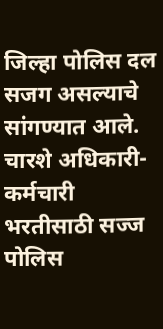जिल्हा पोलिस दल सजग असल्याचे सांगण्यात आले.
चारशे अधिकारी-कर्मचारी भरतीसाठी सज्ज
पोलिस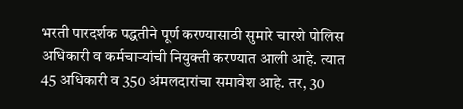भरती पारदर्शक पद्धतीने पूर्ण करण्यासाठी सुमारे चारशे पोलिस अधिकारी व कर्मचाऱ्यांची नियुक्ती करण्यात आली आहे. त्यात 45 अधिकारी व 350 अंमलदारांचा समावेश आहे. तर, 30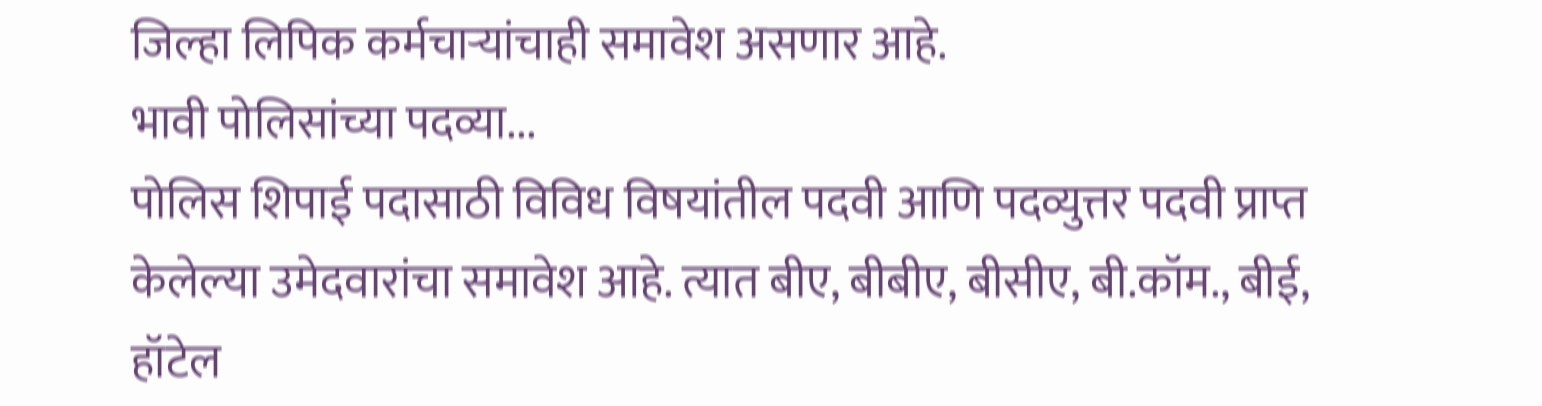जिल्हा लिपिक कर्मचाऱ्यांचाही समावेश असणार आहे.
भावी पोलिसांच्या पदव्या...
पोलिस शिपाई पदासाठी विविध विषयांतील पदवी आणि पदव्युत्तर पदवी प्राप्त केलेल्या उमेदवारांचा समावेश आहे. त्यात बीए, बीबीए, बीसीए, बी.कॉम., बीई, हॉटेल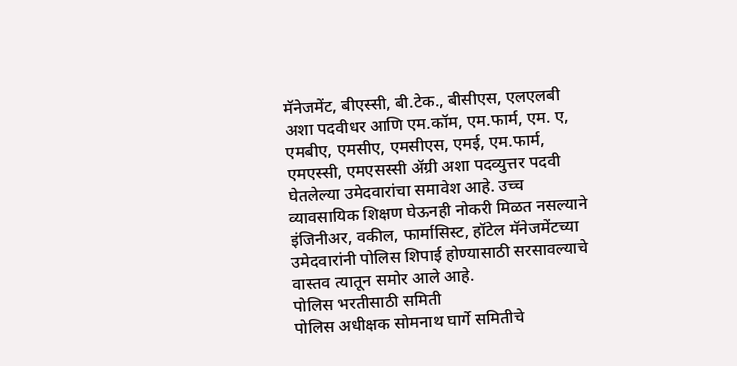मॅनेजमेंट, बीएस्सी, बी.टेक., बीसीएस, एलएलबी अशा पदवीधर आणि एम.कॉम, एम.फार्म, एम. ए, एमबीए, एमसीए, एमसीएस, एमई, एम.फार्म, एमएस्सी, एमएसस्सी ॲग्री अशा पदव्युत्तर पदवी घेतलेल्या उमेदवारांचा समावेश आहे. उच्च व्यावसायिक शिक्षण घेऊनही नोकरी मिळत नसल्याने इंजिनीअर, वकील, फार्मासिस्ट, हॉटेल मॅनेजमेंटच्या उमेदवारांनी पोलिस शिपाई होण्यासाठी सरसावल्याचे वास्तव त्यातून समोर आले आहे.
पोलिस भरतीसाठी समिती
पोलिस अधीक्षक सोमनाथ घार्गे समितीचे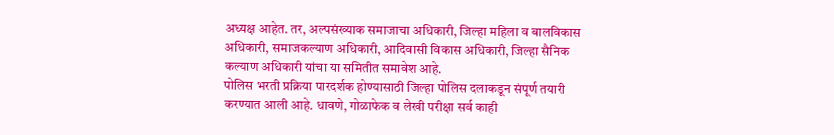अध्यक्ष आहेत. तर, अल्पसंख्याक समाजाचा अधिकारी, जिल्हा महिला व बालविकास अधिकारी, समाजकल्याण अधिकारी, आदिवासी विकास अधिकारी, जिल्हा सैनिक कल्याण अधिकारी यांचा या समितीत समावेश आहे.
पोलिस भरती प्रक्रिया पारदर्शक होण्यासाठी जिल्हा पोलिस दलाकडून संपूर्ण तयारी करण्यात आली आहे. धावणे, गोळाफेक व लेखी परीक्षा सर्व काही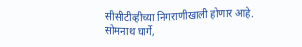सीसीटीव्हीच्या निगराणीखाली होणार आहे.
सोमनाथ घार्गे,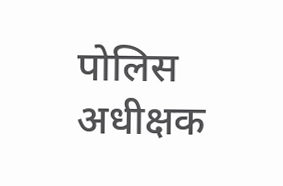पोलिस अधीक्षक